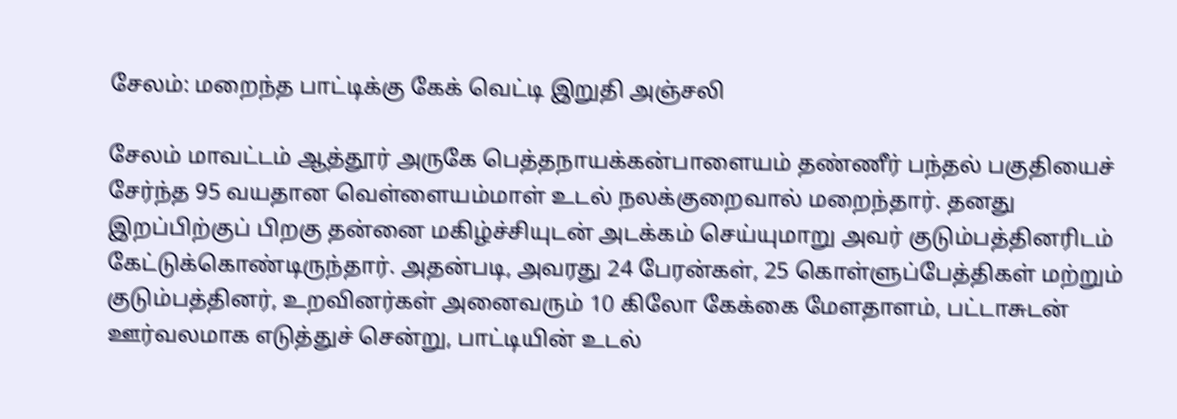சேலம்: மறைந்த பாட்டிக்கு கேக் வெட்டி இறுதி அஞ்சலி

சேலம் மாவட்டம் ஆத்தூர் அருகே பெத்தநாயக்கன்பாளையம் தண்ணீர் பந்தல் பகுதியைச் சேர்ந்த 95 வயதான வெள்ளையம்மாள் உடல் நலக்குறைவால் மறைந்தார். தனது இறப்பிற்குப் பிறகு தன்னை மகிழ்ச்சியுடன் அடக்கம் செய்யுமாறு அவர் குடும்பத்தினரிடம் கேட்டுக்கொண்டிருந்தார். அதன்படி, அவரது 24 பேரன்கள், 25 கொள்ளுப்பேத்திகள் மற்றும் குடும்பத்தினர், உறவினர்கள் அனைவரும் 10 கிலோ கேக்கை மேளதாளம், பட்டாசுடன் ஊர்வலமாக எடுத்துச் சென்று, பாட்டியின் உடல்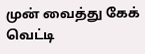முன் வைத்து கேக் வெட்டி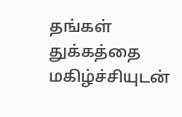தங்கள் துக்கத்தை மகிழ்ச்சியுடன்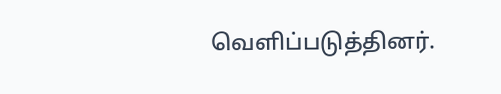வெளிப்படுத்தினர்.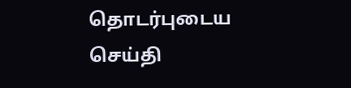தொடர்புடைய செய்தி